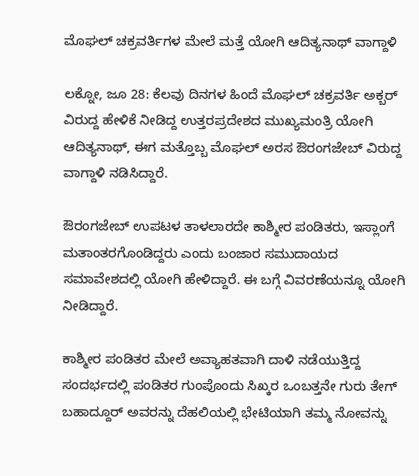ಮೊಘಲ್ ಚಕ್ರವರ್ತಿಗಳ ಮೇಲೆ ಮತ್ತೆ ಯೋಗಿ ಆದಿತ್ಯನಾಥ್ ವಾಗ್ದಾಳಿ

ಲಕ್ನೋ, ಜೂ 28: ಕೆಲವು ದಿನಗಳ ಹಿಂದೆ ಮೊಘಲ್ ಚಕ್ರವರ್ತಿ ಅಕ್ಬರ್ ವಿರುದ್ದ ಹೇಳಿಕೆ ನೀಡಿದ್ದ ಉತ್ತರಪ್ರದೇಶದ ಮುಖ್ಯಮಂತ್ರಿ ಯೋಗಿ ಆದಿತ್ಯನಾಥ್, ಈಗ ಮತ್ತೊಬ್ಬ ಮೊಘಲ್ ಅರಸ ಔರಂಗಜೇಬ್ ವಿರುದ್ದ ವಾಗ್ದಾಳಿ ನಡಿಸಿದ್ದಾರೆ.

ಔರಂಗಜೇಬ್ ಉಪಟಳ ತಾಳಲಾರದೇ ಕಾಶ್ಮೀರ ಪಂಡಿತರು, ಇಸ್ಲಾಂಗೆ ಮತಾಂತರಗೊಂಡಿದ್ದರು ಎಂದು ಬಂಜಾರ ಸಮುದಾಯದ ಸಮಾವೇಶದಲ್ಲಿ ಯೋಗಿ ಹೇಳಿದ್ದಾರೆ. ಈ ಬಗ್ಗೆ ವಿವರಣೆಯನ್ನೂ ಯೋಗಿ ನೀಡಿದ್ದಾರೆ.

ಕಾಶ್ಮೀರ ಪಂಡಿತರ ಮೇಲೆ ಅವ್ಯಾಹತವಾಗಿ ದಾಳಿ ನಡೆಯುತ್ತಿದ್ದ ಸಂದರ್ಭದಲ್ಲಿ ಪಂಡಿತರ ಗುಂಪೊಂದು ಸಿಖ್ಕರ ಒಂಬತ್ತನೇ ಗುರು ತೇಗ್ ಬಹಾದ್ದೂರ್ ಅವರನ್ನು ದೆಹಲಿಯಲ್ಲಿ ಭೇಟಿಯಾಗಿ ತಮ್ಮ ನೋವನ್ನು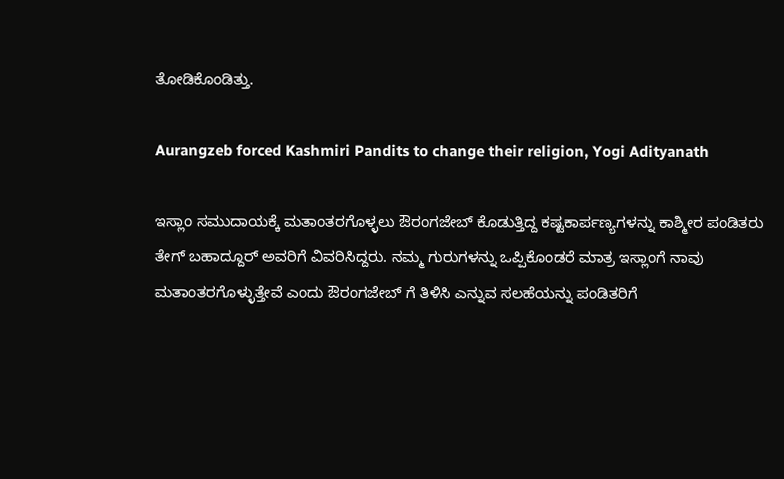ತೋಡಿಕೊಂಡಿತ್ತು.

Aurangzeb forced Kashmiri Pandits to change their religion, Yogi Adityanath

ಇಸ್ಲಾಂ ಸಮುದಾಯಕ್ಕೆ ಮತಾಂತರಗೊಳ್ಳಲು ಔರಂಗಜೇಬ್ ಕೊಡುತ್ತಿದ್ದ ಕಷ್ಟಕಾರ್ಪಣ್ಯಗಳನ್ನು ಕಾಶ್ಮೀರ ಪಂಡಿತರು ತೇಗ್ ಬಹಾದ್ದೂರ್ ಅವರಿಗೆ ವಿವರಿಸಿದ್ದರು. ನಮ್ಮ ಗುರುಗಳನ್ನು ಒಪ್ಪಿಕೊಂಡರೆ ಮಾತ್ರ ಇಸ್ಲಾಂಗೆ ನಾವು ಮತಾಂತರಗೊಳ್ಳುತ್ತೇವೆ ಎಂದು ಔರಂಗಜೇಬ್ ಗೆ ತಿಳಿಸಿ ಎನ್ನುವ ಸಲಹೆಯನ್ನು ಪಂಡಿತರಿಗೆ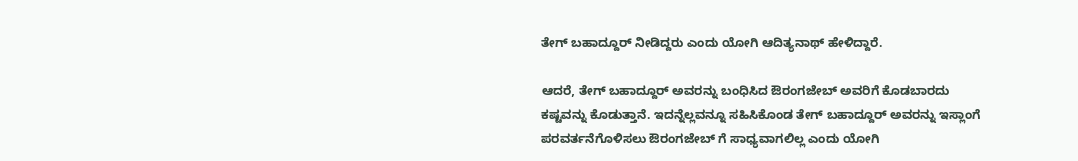ತೇಗ್ ಬಹಾದ್ದೂರ್ ನೀಡಿದ್ದರು ಎಂದು ಯೋಗಿ ಆದಿತ್ಯನಾಥ್ ಹೇಳಿದ್ದಾರೆ.

ಆದರೆ, ತೇಗ್ ಬಹಾದ್ದೂರ್ ಅವರನ್ನು ಬಂಧಿಸಿದ ಔರಂಗಜೇಬ್ ಅವರಿಗೆ ಕೊಡಬಾರದು ಕಷ್ಟವನ್ನು ಕೊಡುತ್ತಾನೆ. ಇದನ್ನೆಲ್ಲವನ್ನೂ ಸಹಿಸಿಕೊಂಡ ತೇಗ್ ಬಹಾದ್ದೂರ್ ಅವರನ್ನು ಇಸ್ಲಾಂಗೆ ಪರವರ್ತನೆಗೊಳಿಸಲು ಔರಂಗಜೇಬ್ ಗೆ ಸಾಧ್ಯವಾಗಲಿಲ್ಲ ಎಂದು ಯೋಗಿ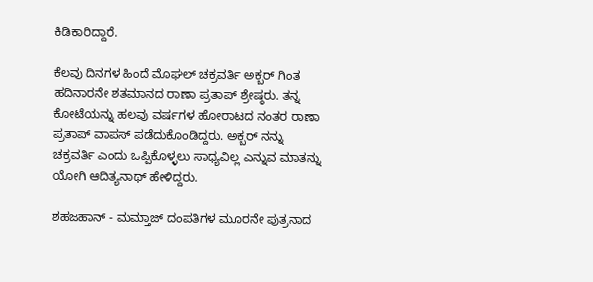ಕಿಡಿಕಾರಿದ್ದಾರೆ.

ಕೆಲವು ದಿನಗಳ ಹಿಂದೆ ಮೊಘಲ್ ಚಕ್ರವರ್ತಿ ಅಕ್ಬರ್ ಗಿಂತ ಹದಿನಾರನೇ ಶತಮಾನದ ರಾಣಾ ಪ್ರತಾಪ್ ಶ್ರೇಷ್ಠರು. ತನ್ನ ಕೋಟೆಯನ್ನು ಹಲವು ವರ್ಷಗಳ ಹೋರಾಟದ ನಂತರ ರಾಣಾ ಪ್ರತಾಪ್ ವಾಪಸ್ ಪಡೆದುಕೊಂಡಿದ್ದರು. ಅಕ್ಬರ್ ನನ್ನು ಚಕ್ರವರ್ತಿ ಎಂದು ಒಪ್ಪಿಕೊಳ್ಳಲು ಸಾಧ್ಯವಿಲ್ಲ ಎನ್ನುವ ಮಾತನ್ನು ಯೋಗಿ ಆದಿತ್ಯನಾಥ್ ಹೇಳಿದ್ದರು.

ಶಹಜಹಾನ್ - ಮಮ್ತಾಜ್ ದಂಪತಿಗಳ ಮೂರನೇ ಪುತ್ರನಾದ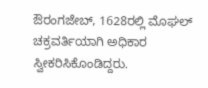ಔರಂಗಜೇಬ್, 1628ರಲ್ಲಿ ಮೊಘಲ್ ಚಕ್ರವರ್ತಿಯಾಗಿ ಅಧಿಕಾರ ಸ್ವೀಕರಿಸಿಕೊಂಡಿದ್ದರು.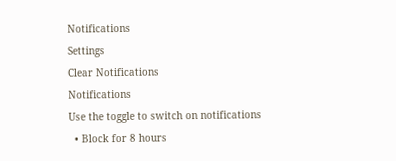Notifications
Settings
Clear Notifications
Notifications
Use the toggle to switch on notifications
  • Block for 8 hours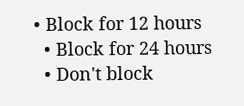• Block for 12 hours
  • Block for 24 hours
  • Don't block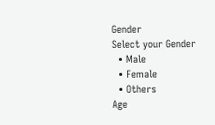Gender
Select your Gender
  • Male
  • Female
  • Others
Age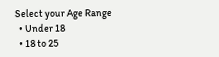Select your Age Range
  • Under 18
  • 18 to 25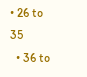• 26 to 35
  • 36 to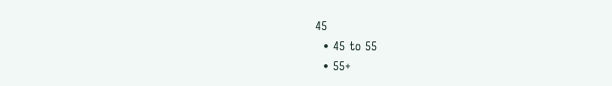45
  • 45 to 55
  • 55+